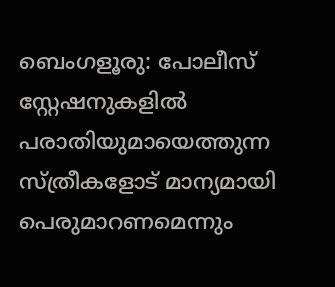ബെംഗളൂരു: പോലീസ് സ്റ്റേഷനുകളിൽ പരാതിയുമായെത്തുന്ന സ്ത്രീകളോട് മാന്യമായി പെരുമാറണമെന്നും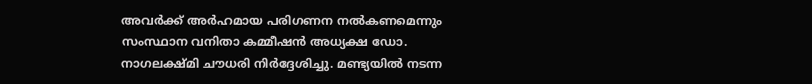അവർക്ക് അർഹമായ പരിഗണന നൽകണമെന്നും സംസ്ഥാന വനിതാ കമ്മീഷൻ അധ്യക്ഷ ഡോ. നാഗലക്ഷ്മി ചൗധരി നിർദ്ദേശിച്ചു. മണ്ട്യയിൽ നടന്ന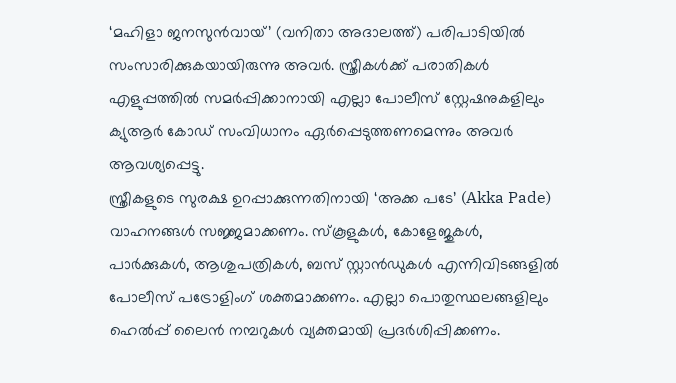‘മഹിളാ ജനസുൻവായ്’ (വനിതാ അദാലത്ത്) പരിപാടിയിൽ സംസാരിക്കുകയായിരുന്നു അവർ. സ്ത്രീകൾക്ക് പരാതികൾ എളുപ്പത്തിൽ സമർപ്പിക്കാനായി എല്ലാ പോലീസ് സ്റ്റേഷനുകളിലും ക്യുആർ കോഡ് സംവിധാനം ഏർപ്പെടുത്തണമെന്നും അവർ ആവശ്യപ്പെട്ടു.
സ്ത്രീകളുടെ സുരക്ഷ ഉറപ്പാക്കുന്നതിനായി ‘അക്ക പടേ’ (Akka Pade) വാഹനങ്ങൾ സജ്ജമാക്കണം. സ്കൂളുകൾ, കോളേജുകൾ, പാർക്കുകൾ, ആശുപത്രികൾ, ബസ് സ്റ്റാൻഡുകൾ എന്നിവിടങ്ങളിൽ പോലീസ് പട്രോളിംഗ് ശക്തമാക്കണം. എല്ലാ പൊതുസ്ഥലങ്ങളിലും ഹെൽപ്പ് ലൈൻ നമ്പറുകൾ വ്യക്തമായി പ്രദർശിപ്പിക്കണം.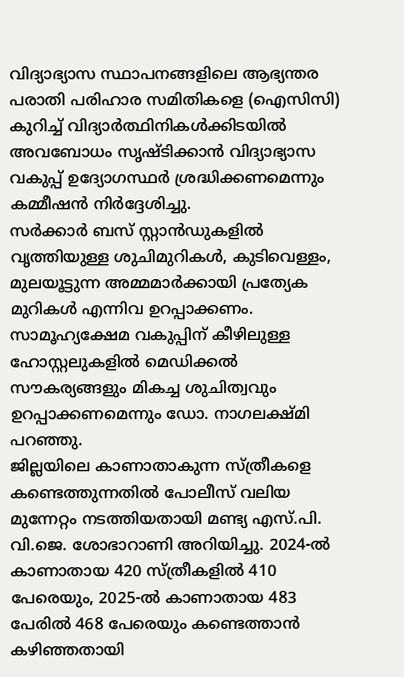വിദ്യാഭ്യാസ സ്ഥാപനങ്ങളിലെ ആഭ്യന്തര പരാതി പരിഹാര സമിതികളെ (ഐസിസി) കുറിച്ച് വിദ്യാർത്ഥിനികൾക്കിടയിൽ അവബോധം സൃഷ്ടിക്കാൻ വിദ്യാഭ്യാസ വകുപ്പ് ഉദ്യോഗസ്ഥർ ശ്രദ്ധിക്കണമെന്നും കമ്മീഷൻ നിർദ്ദേശിച്ചു.
സർക്കാർ ബസ് സ്റ്റാൻഡുകളിൽ വൃത്തിയുള്ള ശുചിമുറികൾ, കുടിവെള്ളം, മുലയൂട്ടുന്ന അമ്മമാർക്കായി പ്രത്യേക മുറികൾ എന്നിവ ഉറപ്പാക്കണം. സാമൂഹ്യക്ഷേമ വകുപ്പിന് കീഴിലുള്ള ഹോസ്റ്റലുകളിൽ മെഡിക്കൽ സൗകര്യങ്ങളും മികച്ച ശുചിത്വവും ഉറപ്പാക്കണമെന്നും ഡോ. നാഗലക്ഷ്മി പറഞ്ഞു.
ജില്ലയിലെ കാണാതാകുന്ന സ്ത്രീകളെ കണ്ടെത്തുന്നതിൽ പോലീസ് വലിയ മുന്നേറ്റം നടത്തിയതായി മണ്ട്യ എസ്.പി. വി.ജെ. ശോഭാറാണി അറിയിച്ചു. 2024-ൽ കാണാതായ 420 സ്ത്രീകളിൽ 410 പേരെയും, 2025-ൽ കാണാതായ 483 പേരിൽ 468 പേരെയും കണ്ടെത്താൻ കഴിഞ്ഞതായി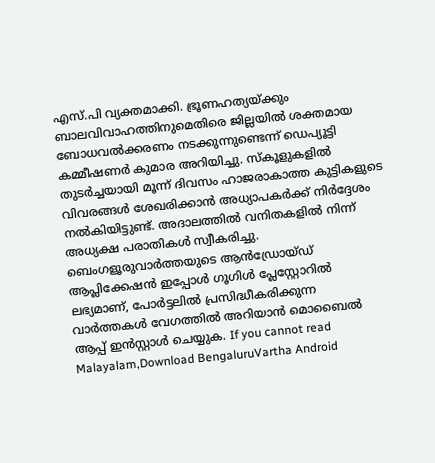എസ്.പി വ്യക്തമാക്കി. ഭ്രൂണഹത്യയ്ക്കും ബാലവിവാഹത്തിനുമെതിരെ ജില്ലയിൽ ശക്തമായ ബോധവൽക്കരണം നടക്കുന്നുണ്ടെന്ന് ഡെപ്യൂട്ടി കമ്മീഷണർ കുമാര അറിയിച്ചു. സ്കൂളുകളിൽ തുടർച്ചയായി മൂന്ന് ദിവസം ഹാജരാകാത്ത കുട്ടികളുടെ വിവരങ്ങൾ ശേഖരിക്കാൻ അധ്യാപകർക്ക് നിർദ്ദേശം നൽകിയിട്ടുണ്ട്. അദാലത്തിൽ വനിതകളിൽ നിന്ന് അധ്യക്ഷ പരാതികൾ സ്വീകരിച്ചു.
ബെംഗളൂരുവാർത്തയുടെ ആൻഡ്രോയ്ഡ് ആപ്ലിക്കേഷൻ ഇപ്പോൾ ഗൂഗിൾ പ്ലേസ്റ്റോറിൽ ലഭ്യമാണ്, പോർട്ടലിൽ പ്രസിദ്ധീകരിക്കുന്ന വാർത്തകൾ വേഗത്തിൽ അറിയാൻ മൊബൈൽ ആപ്പ് ഇൻസ്റ്റാൾ ചെയ്യുക. If you cannot read Malayalam,Download BengaluruVartha Android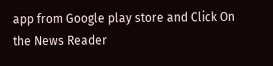app from Google play store and Click On the News Reader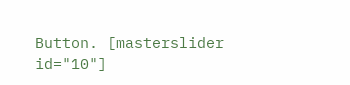Button. [masterslider id="10"]